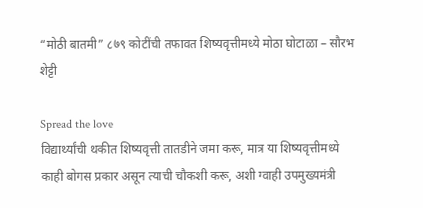“मोठी बातमी” ८७९ कोटींची तफावत शिष्यवृत्तीमध्ये मोठा घोटाळा – सौरभ शेट्टी

Spread the love
विद्यार्थ्यांची थकीत शिष्यवृत्ती तातडीने जमा करू, मात्र या शिष्यवृत्तीमध्ये काही बोगस प्रकार असून त्याची चौकशी करू, अशी ग्वाही उपमुख्यमंत्री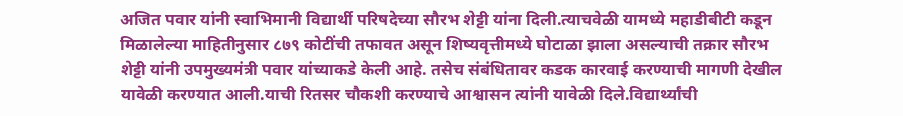अजित पवार यांनी स्वाभिमानी विद्यार्थी परिषदेच्या सौरभ शेट्टी यांना दिली.त्याचवेळी यामध्ये महाडीबीटी कडून मिळालेल्या माहितीनुसार ८७९ कोटींची तफावत असून शिष्यवृत्तीमध्ये घोटाळा झाला असल्याची तक्रार सौरभ शेट्टी यांनी उपमुख्यमंत्री पवार यांच्याकडे केली आहे. तसेच संबंधितावर कडक कारवाई करण्याची मागणी देखील यावेळी करण्यात आली.याची रितसर चौकशी करण्याचे आश्वासन त्यांनी यावेळी दिले.विद्यार्थ्यांची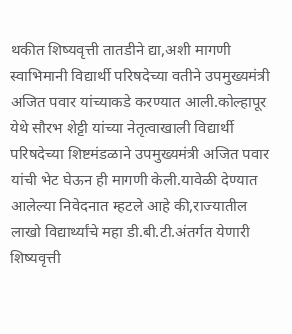थकीत शिष्यवृत्ती तातडीने द्या,अशी मागणी स्वाभिमानी विद्यार्थी परिषदेच्या वतीने उपमुख्यमंत्री अजित पवार यांच्याकडे करण्यात आली.कोल्हापूर येथे सौरभ शेट्टी यांच्या नेतृत्वाखाली विद्यार्थी परिषदेच्या शिष्टमंडळाने उपमुख्यमंत्री अजित पवार यांची भेट घेऊन ही मागणी केली.यावेळी देण्यात आलेल्या निवेदनात म्हटले आहे की,राज्यातील लाखो विद्यार्थ्यांचे महा डी.बी.टी.अंतर्गत येणारी शिष्यवृत्ती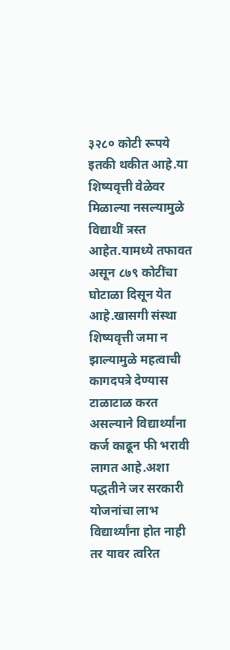३२८० कोटी रूपये इतकी थकीत आहे.या शिष्यवृत्ती वेळेवर मिळाल्या नसल्यामुळे विद्याथीं त्रस्त आहेत.यामध्ये तफावत असून ८७९ कोटींचा घोटाळा दिसून येत आहे.खासगी संस्था शिष्यवृत्ती जमा न झाल्यामुळे महत्वाची कागदपत्रे देण्यास टाळाटाळ करत असल्याने विद्यार्थ्यांना कर्ज काढून फी भरावी लागत आहे.अशा पद्धतीने जर सरकारी योजनांचा लाभ विद्यार्थ्यांना होत नाही तर यावर त्वरित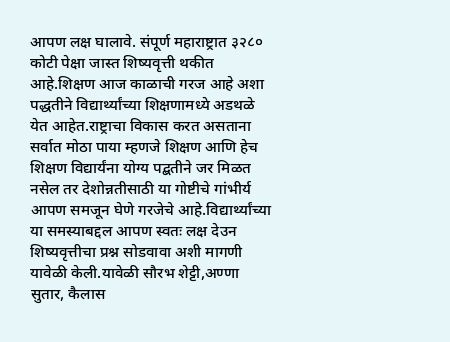आपण लक्ष घालावे. संपूर्ण महाराष्ट्रात ३२८० कोटी पेक्षा जास्त शिष्यवृत्ती थकीत आहे.शिक्षण आज काळाची गरज आहे अशा पद्धतीने विद्यार्थ्यांच्या शिक्षणामध्ये अडथळे येत आहेत.राष्ट्राचा विकास करत असताना सर्वात मोठा पाया म्हणजे शिक्षण आणि हेच शिक्षण विद्यार्यंना योग्य पद्बतीने जर मिळत नसेल तर देशोन्नतीसाठी या गोष्टीचे गांभीर्य आपण समजून घेणे गरजेचे आहे.विद्यार्थ्यांच्या या समस्याबद्दल आपण स्वतः लक्ष देउन शिष्यवृत्तीचा प्रश्न सोडवावा अशी मागणी यावेळी केली.यावेळी सौरभ शेट्टी,अण्णा सुतार, कैलास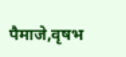पैमाजे,वृषभ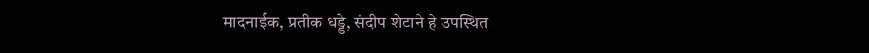मादनाईक, प्रतीक धड्डे, संदीप शेटाने हे उपस्थित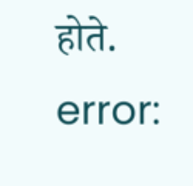होते.
error: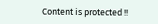Content is protected !!